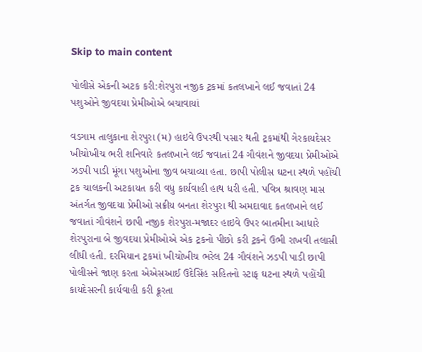Skip to main content

પોલીસે એકની અટક કરી:શેરપુરા નજીક ટ્રકમાં કતલખાને લઈ જવાતાં 24 પશુઓને જીવદયા પ્રેમીઓએ બચાવાયાં

વડગામ તાલુકાના શેરપુરા (મ) હાઇવે ઉપરથી પસાર થતી ટ્રકમાંથી ગેરકાયદેસર ખીચોખીચ ભરી શનિવારે કતલખાને લઈ જવાતાં 24 ગૌવંશને જીવદયા પ્રેમીઓએ ઝડપી પાડી મૂંગા પશુઓના જીવ બચાવ્યા હતા. છાપી પોલીસ ઘટના સ્થળે પહોંચી ટ્રક ચાલકની અટકાયત કરી વધુ કાર્યવાહી હાથ ધરી હતી. પવિત્ર શ્રાવણ માસ અંતર્ગત જીવદયા પ્રેમીઓ સક્રીય બનતા શેરપુરા થી અમદાવાદ કતલખાને લઈ જવાતાં ગૌવંશને છાપી નજીક શેરપુરા-મજાદર હાઇવે ઉપર બાતમીના આધારે શેરપુરાના બે જીવદયા પ્રેમીઓએ એક ટ્રકનો પીછો કરી ટ્રકને ઉભી રાખવી તલાસી લીધી હતી. દરમિયાન ટ્રકમાં ખીચોખીચ ભરેલ 24 ગૌવંશને ઝડપી પાડી છાપી પોલીસને જાણ કરતા એએસઆઈ ઉદેસિંહ સહિતનો સ્ટાફ ઘટના સ્થળે પહોંચી કાયદેસરની કાર્યવાહી કરી ક્રૂરતા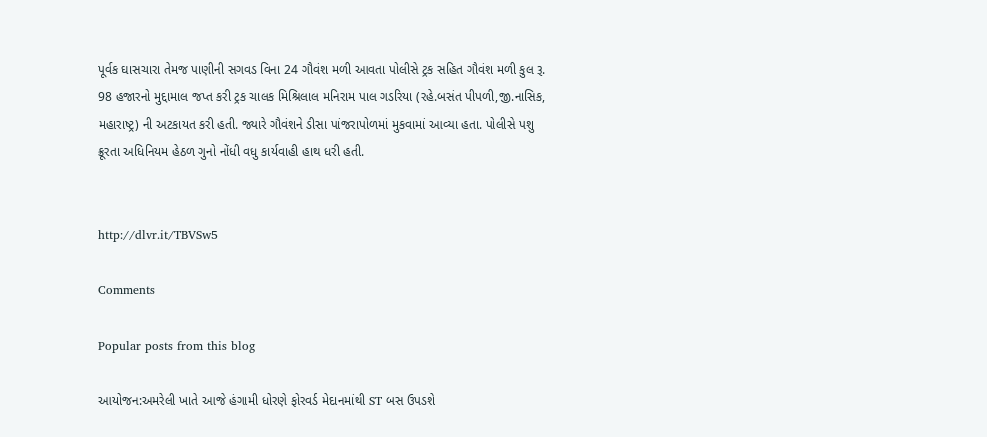પૂર્વક ઘાસચારા તેમજ પાણીની સગવડ વિના 24 ગૌવંશ મળી આવતા પોલીસે ટ્રક સહિત ગૌવંશ મળી કુલ રૂ. 98 હજારનો મુદ્દામાલ જપ્ત કરી ટ્રક ચાલક મિશ્રિલાલ મનિરામ પાલ ગડરિયા (રહે.બસંત પીપળી,જી.નાસિક, મહારાષ્ટ્ર) ની અટકાયત કરી હતી. જ્યારે ગૌવંશને ડીસા પાંજરાપોળમાં મુકવામાં આવ્યા હતા. પોલીસે પશુ ક્રૂરતા અધિનિયમ હેઠળ ગુનો નોંધી વધુ કાર્યવાહી હાથ ધરી હતી.


http://dlvr.it/TBVSw5

Comments

Popular posts from this blog

આયોજન:અમરેલી ખાતે આજે હંગામી ધોરણે ફોરવર્ડ મેદાનમાંથી ST બસ ઉપડશે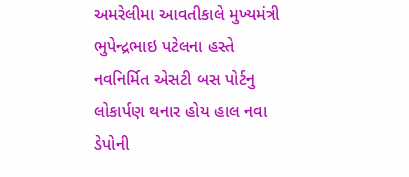અમરેલીમા આવતીકાલે મુખ્યમંત્રી ભુપેન્દ્રભાઇ પટેલના હસ્તે નવનિર્મિત એસટી બસ પોર્ટનુ લોકાર્પણ થનાર હોય હાલ નવા ડેપોની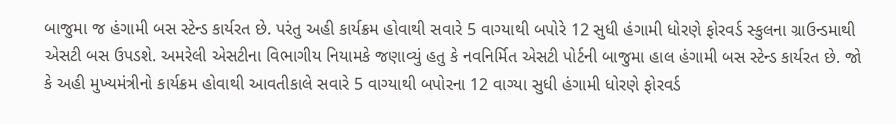બાજુમા જ હંગામી બસ સ્ટેન્ડ કાર્યરત છે. પરંતુ અહી કાર્યક્રમ હોવાથી સવારે 5 વાગ્યાથી બપોરે 12 સુધી હંગામી ધોરણે ફોરવર્ડ સ્કુલના ગ્રાઉન્ડમાથી એસટી બસ ઉપડશે. અમરેલી એસટીના વિભાગીય નિયામકે જણાવ્યું હતુ કે નવનિર્મિત એસટી પોર્ટની બાજુમા હાલ હંગામી બસ સ્ટેન્ડ કાર્યરત છે. જો કે અહી મુખ્યમંત્રીનો કાર્યક્રમ હોવાથી આવતીકાલે સવારે 5 વાગ્યાથી બપોરના 12 વાગ્યા સુધી હંગામી ધોરણે ફોરવર્ડ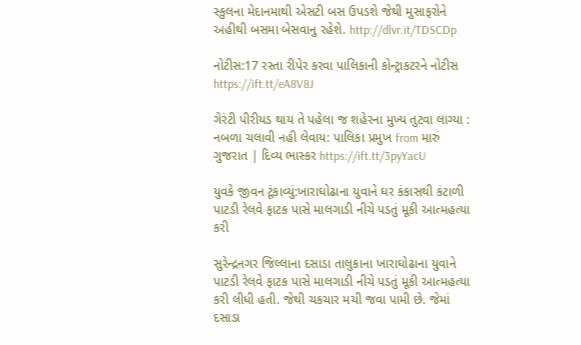સ્કુલના મેદાનમાથી એસટી બસ ઉપડશે જેથી મુસાફરોને અહીથી બસમા બેસવાનુ રહેશે. http://dlvr.it/TDSCDp

નોટીસ:17 રસ્તા રીપેર કરવા પાલિકાની કોન્ટ્રાકટરને નોટીસ https://ift.tt/eA8V8J

ગેરંટી પીરીયડ થાય તે પહેલા જ શહેરના મુખ્ય તુટવા લાગ્યા : નબળા ચલાવી નહી લેવાય: પાલિકા પ્રમુખ from મારું ગુજરાત | દિવ્ય ભાસ્કર https://ift.tt/3pyYacU

યુવકે જીવન ટૂંકાવ્યું:ખારાઘોઢાના યુવાને ઘર કંકાસથી કંટાળી પાટડી રેલવે ફાટક પાસે માલગાડી નીચે પડતું મૂકી આત્મહત્યા કરી

સુરેન્દ્રનગર જિલ્લાના દસાડા તાલુકાના ખારાઘોઢાના યુવાને પાટડી રેલવે ફાટક પાસે માલગાડી નીચે પડતું મૂકી આત્મહત્યા કરી લીધી હતી. જેથી ચકચાર મચી જવા પામી છે. જેમાં દસાડા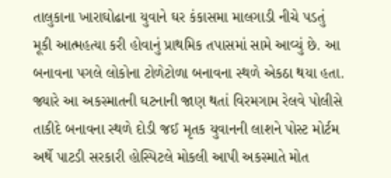તાલુકાના ખારાઘોઢાના યુવાને ઘર કંકાસમા માલગાડી નીચે પડતું મૂકી આત્મહત્યા કરી હોવાનું પ્રાથમિક તપાસમાં સામે આવ્યું છે. આ બનાવના પગલે લોકોના ટોળેટોળા બનાવના સ્થળે એકઠા થયા હતા. જ્યારે આ અકસ્માતની ઘટનાની જાણ થતાં વિરમગામ રેલવે પોલીસે તાકીદે બનાવના સ્થળે દોડી જઈ મૃતક યુવાનની લાશને પોસ્ટ મોર્ટમ અર્થે પાટડી સરકારી હોસ્પિટલે મોકલી આપી અકસ્માતે મોત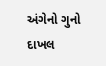અંગેનો ગુનો દાખલ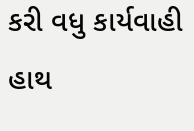કરી વધુ કાર્યવાહી હાથ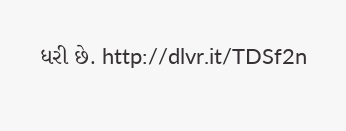ધરી છે. http://dlvr.it/TDSf2n